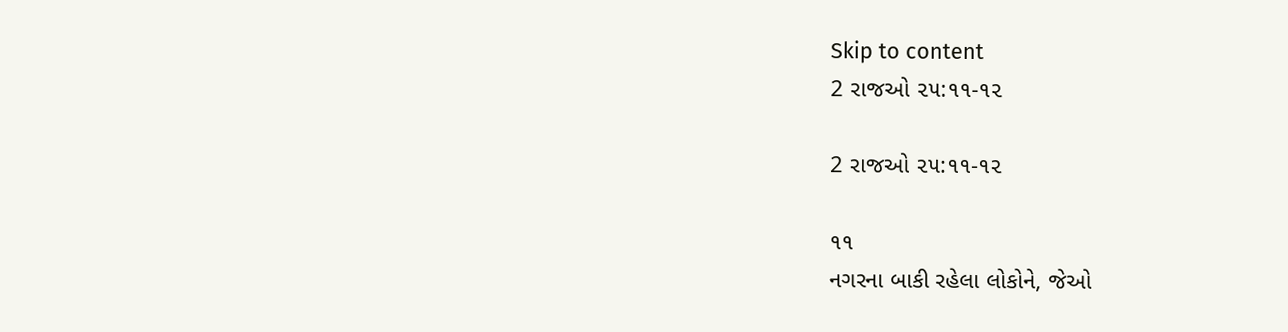Skip to content
2 રાજઓ ૨૫:૧૧-૧૨

2 રાજઓ ૨૫:૧૧-૧૨

૧૧
નગરના બાકી રહેલા લોકોને, જેઓ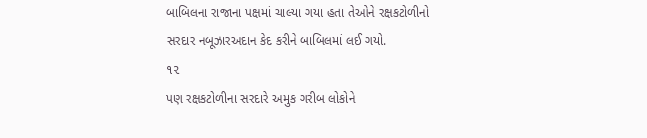બાબિલના રાજાના પક્ષમાં ચાલ્યા ગયા હતા તેઓને રક્ષકટોળીનો સરદાર નબૂઝારઅદાન કેદ કરીને બાબિલમાં લઈ ગયો.
૧૨
પણ રક્ષકટોળીના સરદારે અમુક ગરીબ લોકોને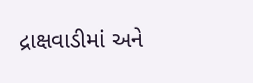દ્રાક્ષવાડીમાં અને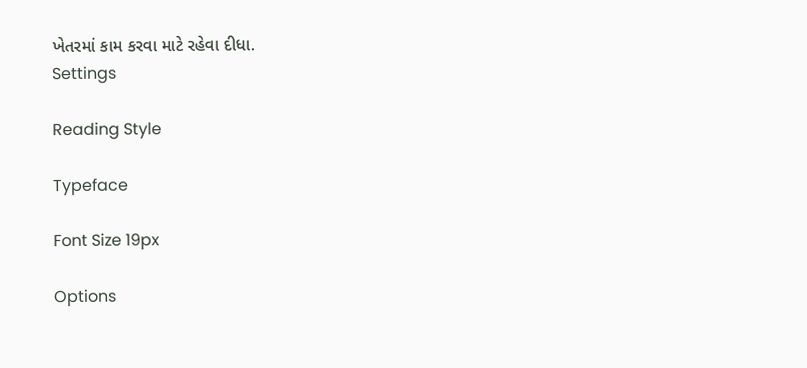ખેતરમાં કામ કરવા માટે રહેવા દીધા.
Settings

Reading Style

Typeface

Font Size 19px

Options